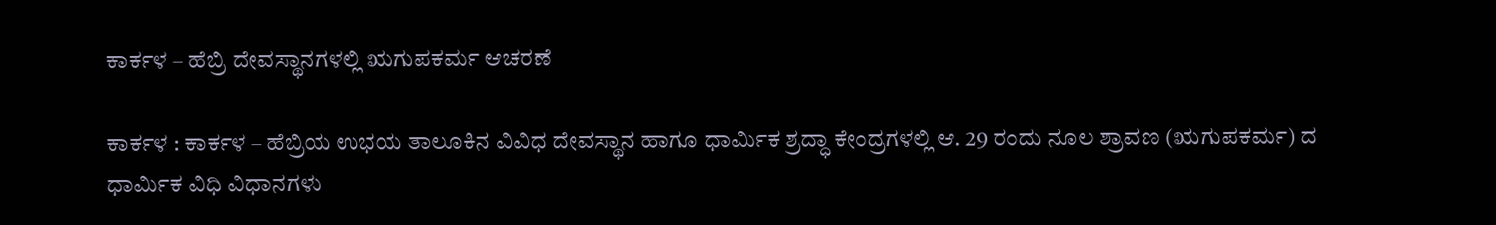ಕಾರ್ಕಳ – ಹೆಬ್ರಿ ದೇವಸ್ಥಾನಗಳಲ್ಲಿ ಋಗುಪಕರ್ಮ ಆಚರಣೆ

ಕಾರ್ಕಳ : ಕಾರ್ಕಳ – ಹೆಬ್ರಿಯ ಉಭಯ ತಾಲೂಕಿನ ವಿವಿಧ ದೇವಸ್ಥಾನ ಹಾಗೂ ಧಾರ್ಮಿಕ ಶ್ರದ್ಧಾ ಕೇಂದ್ರಗಳಲ್ಲಿ ಆ. 29 ರಂದು ನೂಲ ಶ್ರಾವಣ (ಋಗುಪಕರ್ಮ) ದ ಧಾರ್ಮಿಕ ವಿಧಿ ವಿಧಾನಗಳು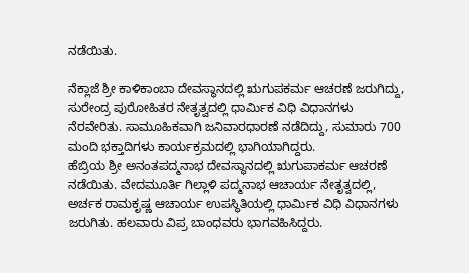ನಡೆಯಿತು.

ನೆಕ್ಲಾಜೆ ಶ್ರೀ ಕಾಳಿಕಾಂಬಾ ದೇವಸ್ಥಾನದಲ್ಲಿ ಋಗುಪಕರ್ಮ ಆಚರಣೆ ಜರುಗಿದ್ದು, ಸುರೇಂದ್ರ ಪುರೋಹಿತರ ನೇತೃತ್ವದಲ್ಲಿ ಧಾರ್ಮಿಕ ವಿಧಿ ವಿಧಾನಗಳು ನೆರವೇರಿತು. ಸಾಮೂಹಿಕವಾಗಿ ಜನಿವಾರಧಾರಣೆ ನಡೆದಿದ್ದು, ಸುಮಾರು 700 ಮಂದಿ ಭಕ್ತಾದಿಗಳು ಕಾರ್ಯಕ್ರಮದಲ್ಲಿ ಭಾಗಿಯಾಗಿದ್ದರು.
ಹೆಬ್ರಿಯ ಶ್ರೀ ಅನಂತಪದ್ಮನಾಭ ದೇವಸ್ಥಾನದಲ್ಲಿ ಋಗುಪಾಕರ್ಮ ಆಚರಣೆ ನಡೆಯಿತು. ವೇದಮೂರ್ತಿ ಗಿಲ್ಲಾಳಿ ಪದ್ಮನಾಭ ಆಚಾರ್ಯ ನೇತೃತ್ವದಲ್ಲಿ, ಅರ್ಚಕ ರಾಮಕೃಷ್ಣ ಆಚಾರ್ಯ ಉಪಸ್ಥಿತಿಯಲ್ಲಿ ಧಾರ್ಮಿಕ ವಿಧಿ ವಿಧಾನಗಳು ಜರುಗಿತು. ಹಲವಾರು ವಿಪ್ರ ಬಾಂಧವರು ಭಾಗವಹಿಸಿದ್ದರು.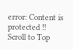error: Content is protected !!
Scroll to Top